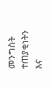መንግስት ተጠያቂነትን እና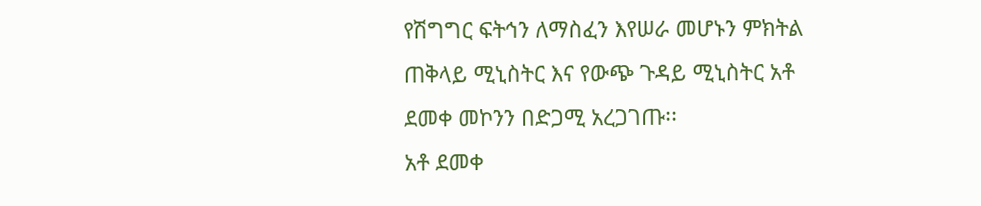የሽግግር ፍትኅን ለማስፈን እየሠራ መሆኑን ምክትል ጠቅላይ ሚኒስትር እና የውጭ ጉዳይ ሚኒስትር አቶ ደመቀ መኮንን በድጋሚ አረጋገጡ፡፡
አቶ ደመቀ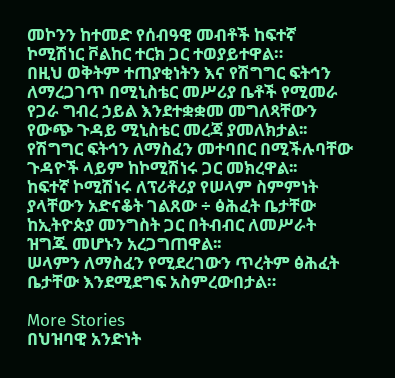መኮንን ከተመድ የሰብዓዊ መብቶች ከፍተኛ ኮሚሽነር ቮልከር ተርክ ጋር ተወያይተዋል።
በዚህ ወቅትም ተጠያቂነትን እና የሽግግር ፍትኅን ለማረጋገጥ በሚኒስቴር መሥሪያ ቤቶች የሚመራ የጋራ ግብረ ኃይል እንደተቋቋመ መግለጻቸውን የውጭ ጉዳይ ሚኒስቴር መረጃ ያመለክታል፡፡
የሽግግር ፍትኅን ለማስፈን መተባበር በሚችሉባቸው ጉዳዮች ላይም ከኮሚሽነሩ ጋር መክረዋል፡፡
ከፍተኛ ኮሚሽነሩ ለፕሪቶሪያ የሠላም ስምምነት ያላቸውን አድናቆት ገልጸው ÷ ፅሕፈት ቤታቸው ከኢትዮጵያ መንግስት ጋር በትብብር ለመሥራት ዝግጁ መሆኑን አረጋግጠዋል፡፡
ሠላምን ለማስፈን የሚደረገውን ጥረትም ፅሕፈት ቤታቸው እንደሚደግፍ አስምረውበታል።

More Stories
በህዝባዊ አንድነት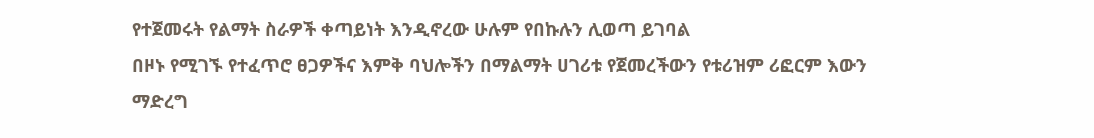የተጀመሩት የልማት ስራዎች ቀጣይነት እንዲኖረው ሁሉም የበኩሉን ሊወጣ ይገባል
በዞኑ የሚገኙ የተፈጥሮ ፀጋዎችና እምቅ ባህሎችን በማልማት ሀገሪቱ የጀመረችውን የቱሪዝም ሪፎርም እውን ማድረግ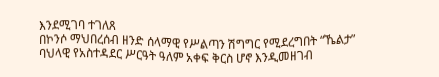እንደሚገባ ተገለጸ
በኮንሶ ማህበረሰብ ዘንድ ሰላማዊ የሥልጣን ሽግግር የሚደረግበት “ኼልታ” ባህላዊ የአስተዳደር ሥርዓት ዓለም አቀፍ ቅርስ ሆኖ እንዲመዘገብ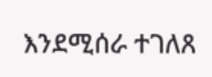እንደሚሰራ ተገለጸ